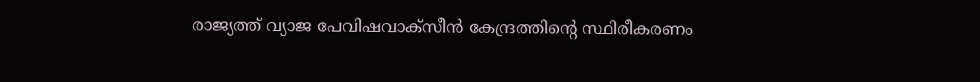രാജ്യത്ത് വ്യാജ പേവിഷവാക്സീൻ കേന്ദ്രത്തിന്റെ സ്ഥിരീകരണം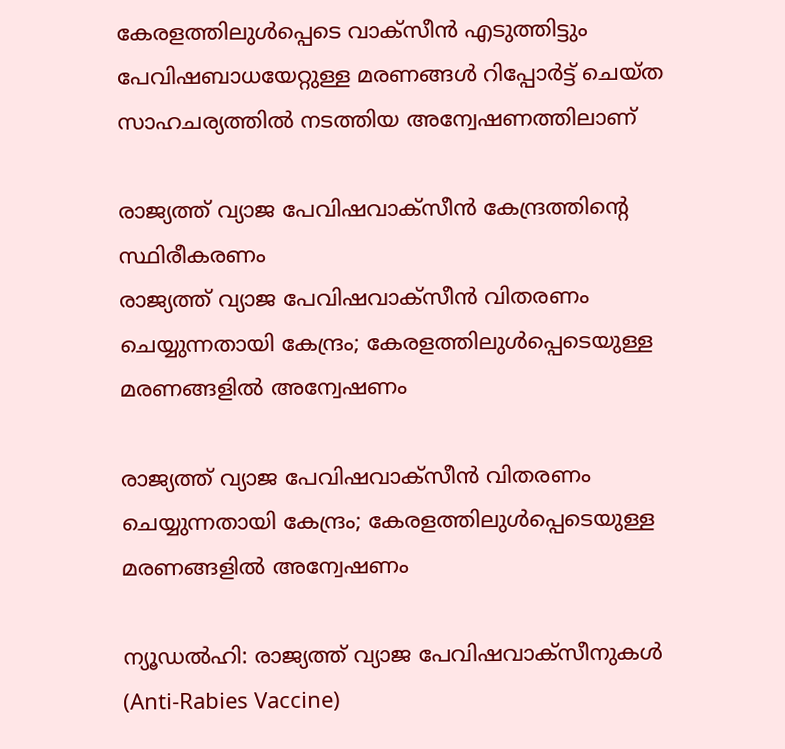കേരളത്തിലുൾപ്പെടെ വാക്സീൻ എടുത്തിട്ടും പേവിഷബാധയേറ്റുള്ള മരണങ്ങൾ റിപ്പോർട്ട് ചെയ്ത സാഹചര്യത്തിൽ നടത്തിയ അന്വേഷണത്തിലാണ്

രാജ്യത്ത് വ്യാജ പേവിഷവാക്സീൻ കേന്ദ്രത്തിന്റെ സ്ഥിരീകരണം
രാജ്യത്ത് വ്യാജ പേവിഷവാക്സീൻ വിതരണം ചെയ്യുന്നതായി കേന്ദ്രം; കേരളത്തിലുൾപ്പെടെയുള്ള മരണങ്ങളിൽ അന്വേഷണം

രാജ്യത്ത് വ്യാജ പേവിഷവാക്സീൻ വിതരണം ചെയ്യുന്നതായി കേന്ദ്രം; കേരളത്തിലുൾപ്പെടെയുള്ള മരണങ്ങളിൽ അന്വേഷണം

ന്യൂഡൽഹി: രാജ്യത്ത് വ്യാജ പേവിഷവാക്സീനുകൾ (Anti-Rabies Vaccine)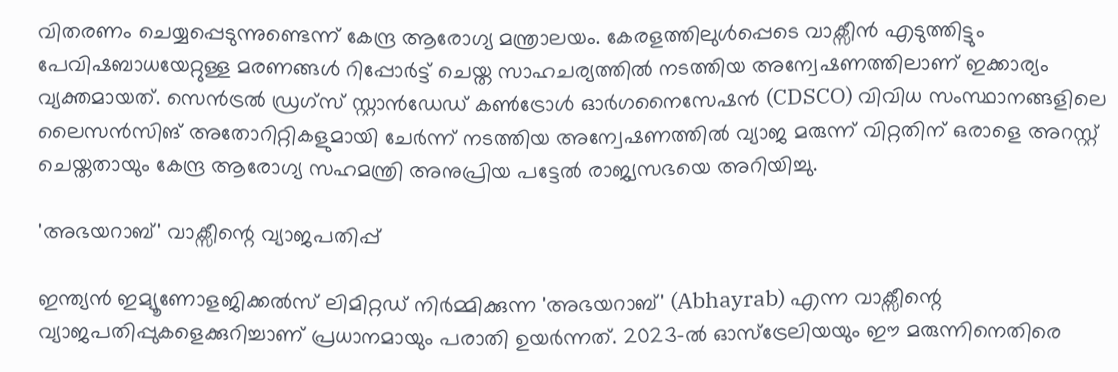വിതരണം ചെയ്യപ്പെടുന്നുണ്ടെന്ന് കേന്ദ്ര ആരോഗ്യ മന്ത്രാലയം. കേരളത്തിലുൾപ്പെടെ വാക്സീൻ എടുത്തിട്ടും പേവിഷബാധയേറ്റുള്ള മരണങ്ങൾ റിപ്പോർട്ട് ചെയ്ത സാഹചര്യത്തിൽ നടത്തിയ അന്വേഷണത്തിലാണ് ഇക്കാര്യം വ്യക്തമായത്. സെൻട്രൽ ഡ്രഗ്സ് സ്റ്റാൻഡേഡ് കൺട്രോൾ ഓർഗനൈസേഷൻ (CDSCO) വിവിധ സംസ്ഥാനങ്ങളിലെ ലൈസൻസിങ് അതോറിറ്റികളുമായി ചേർന്ന് നടത്തിയ അന്വേഷണത്തിൽ വ്യാജ മരുന്ന് വിറ്റതിന് ഒരാളെ അറസ്റ്റ് ചെയ്തതായും കേന്ദ്ര ആരോഗ്യ സഹമന്ത്രി അനുപ്രിയ പട്ടേൽ രാജ്യസഭയെ അറിയിച്ചു.

'അഭയറാബ്' വാക്സീന്റെ വ്യാജപതിപ്പ്

ഇന്ത്യൻ ഇമ്യൂണോളജിക്കൽസ് ലിമിറ്റഡ് നിർമ്മിക്കുന്ന 'അഭയറാബ്' (Abhayrab) എന്ന വാക്സീന്റെ വ്യാജപതിപ്പുകളെക്കുറിച്ചാണ് പ്രധാനമായും പരാതി ഉയർന്നത്. 2023-ൽ ഓസ്ട്രേലിയയും ഈ മരുന്നിനെതിരെ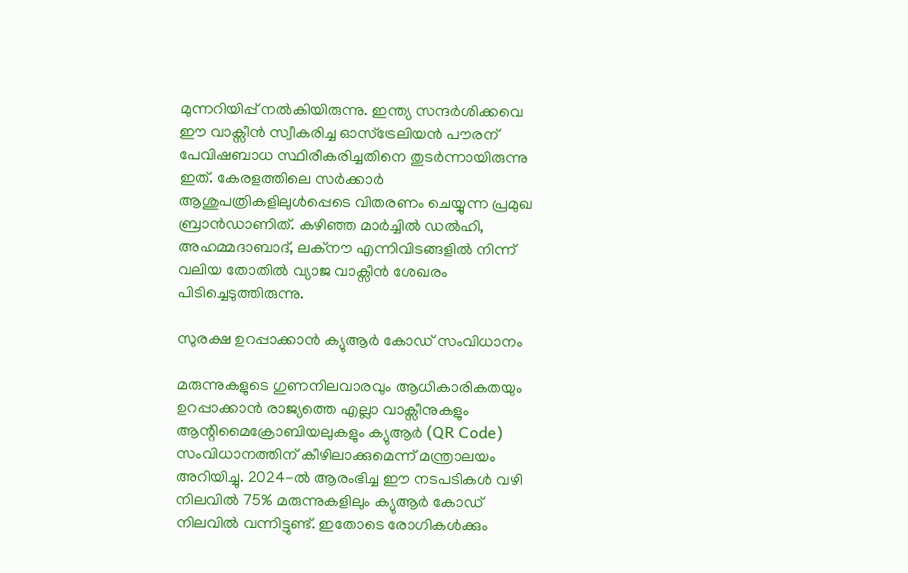മുന്നറിയിപ്പ് നൽകിയിരുന്നു. ഇന്ത്യ സന്ദർശിക്കവെ ഈ വാക്സീൻ സ്വീകരിച്ച ഓസ്ട്രേലിയൻ പൗരന് പേവിഷബാധ സ്ഥിരീകരിച്ചതിനെ തുടർന്നായിരുന്നു ഇത്. കേരളത്തിലെ സർക്കാർ ആശുപത്രികളിലുൾപ്പെടെ വിതരണം ചെയ്യുന്ന പ്രമുഖ ബ്രാൻഡാണിത്. കഴിഞ്ഞ മാർച്ചിൽ ഡൽഹി, അഹമ്മദാബാദ്, ലക്നൗ എന്നിവിടങ്ങളിൽ നിന്ന് വലിയ തോതിൽ വ്യാജ വാക്സീൻ ശേഖരം പിടിച്ചെടുത്തിരുന്നു.

സുരക്ഷ ഉറപ്പാക്കാൻ ക്യുആർ കോഡ് സംവിധാനം

മരുന്നുകളുടെ ഗുണനിലവാരവും ആധികാരികതയും ഉറപ്പാക്കാൻ രാജ്യത്തെ എല്ലാ വാക്സീനുകളും ആന്റിമൈക്രോബിയലുകളും ക്യുആർ (QR Code) സംവിധാനത്തിന് കീഴിലാക്കുമെന്ന് മന്ത്രാലയം അറിയിച്ചു. 2024-ൽ ആരംഭിച്ച ഈ നടപടികൾ വഴി നിലവിൽ 75% മരുന്നുകളിലും ക്യുആർ കോഡ് നിലവിൽ വന്നിട്ടുണ്ട്. ഇതോടെ രോഗികൾക്കും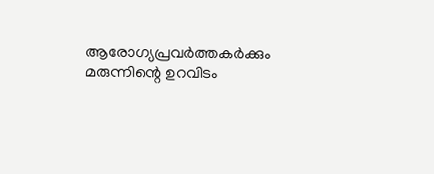ആരോഗ്യപ്രവർത്തകർക്കും മരുന്നിന്റെ ഉറവിടം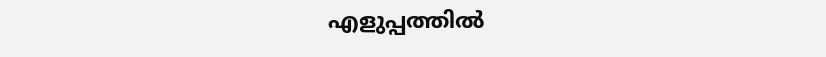എളുപ്പത്തിൽ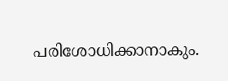പരിശോധിക്കാനാകും.